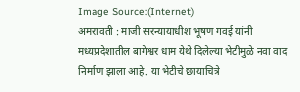Image Source:(Internet)
अमरावती : माजी सरन्यायाधीश भूषण गवई यांनी मध्यप्रदेशातील बागेश्वर धाम येथे दिलेल्या भेटीमुळे नवा वाद निर्माण झाला आहे. या भेटीचे छायाचित्रे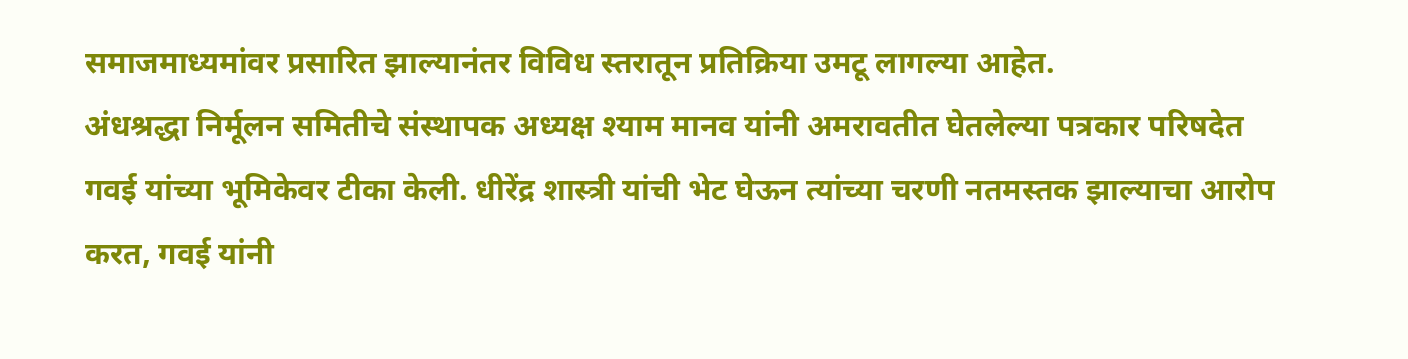समाजमाध्यमांवर प्रसारित झाल्यानंतर विविध स्तरातून प्रतिक्रिया उमटू लागल्या आहेत.
अंधश्रद्धा निर्मूलन समितीचे संस्थापक अध्यक्ष श्याम मानव यांनी अमरावतीत घेतलेल्या पत्रकार परिषदेत गवई यांच्या भूमिकेवर टीका केली. धीरेंद्र शास्त्री यांची भेट घेऊन त्यांच्या चरणी नतमस्तक झाल्याचा आरोप करत, गवई यांनी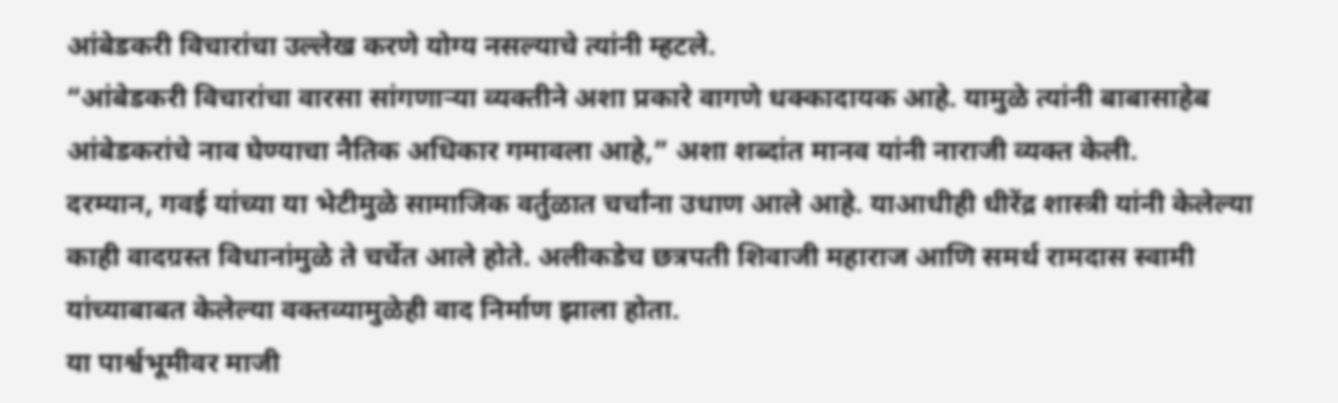आंबेडकरी विचारांचा उल्लेख करणे योग्य नसल्याचे त्यांनी म्हटले.
“आंबेडकरी विचारांचा वारसा सांगणाऱ्या व्यक्तीने अशा प्रकारे वागणे धक्कादायक आहे. यामुळे त्यांनी बाबासाहेब आंबेडकरांचे नाव घेण्याचा नैतिक अधिकार गमावला आहे,” अशा शब्दांत मानव यांनी नाराजी व्यक्त केली.
दरम्यान, गवई यांच्या या भेटीमुळे सामाजिक वर्तुळात चर्चांना उधाण आले आहे. याआधीही धीरेंद्र शास्त्री यांनी केलेल्या काही वादग्रस्त विधानांमुळे ते चर्चेत आले होते. अलीकडेच छत्रपती शिवाजी महाराज आणि समर्थ रामदास स्वामी यांच्याबाबत केलेल्या वक्तव्यामुळेही वाद निर्माण झाला होता.
या पार्श्वभूमीवर माजी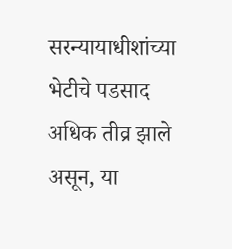सरन्यायाधीशांच्या भेटीचे पडसाद अधिक तीव्र झाले असून, या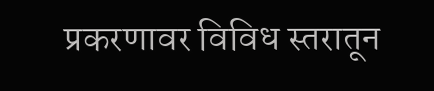प्रकरणावर विविध स्तरातून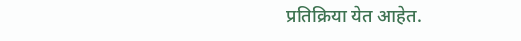प्रतिक्रिया येत आहेत.